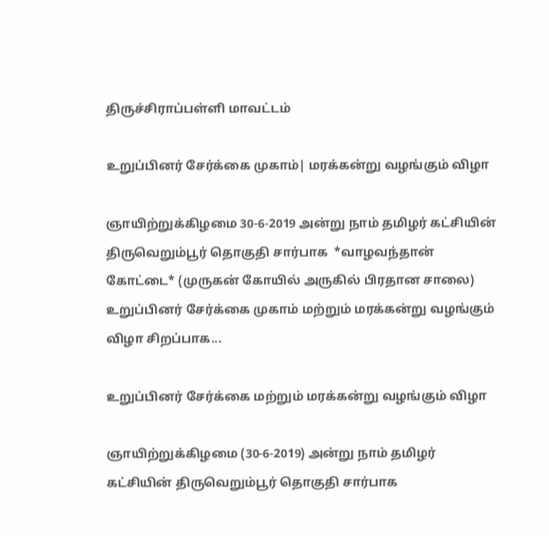திருச்சிராப்பள்ளி மாவட்டம்

உறுப்பினர் சேர்க்கை முகாம்| மரக்கன்று வழங்கும் விழா

ஞாயிற்றுக்கிழமை 30-6-2019 அன்று நாம் தமிழர் கட்சியின் திருவெறும்பூர் தொகுதி சார்பாக  *வாழவந்தான் கோட்டை* (முருகன் கோயில் அருகில் பிரதான சாலை) உறுப்பினர் சேர்க்கை முகாம் மற்றும் மரக்கன்று வழங்கும் விழா சிறப்பாக...

உறுப்பினர் சேர்க்கை மற்றும் மரக்கன்று வழங்கும் விழா

ஞாயிற்றுக்கிழமை (30-6-2019) அன்று நாம் தமிழர் கட்சியின் திருவெறும்பூர் தொகுதி சார்பாக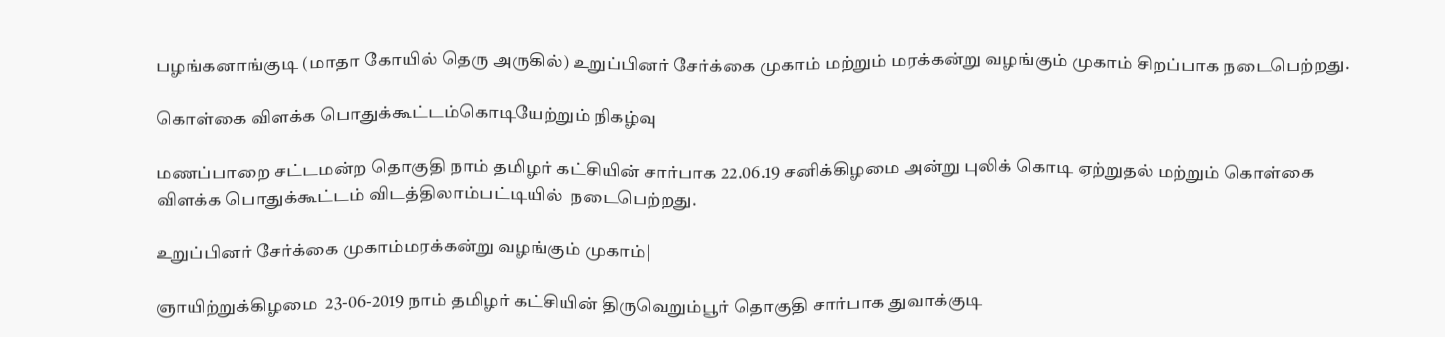பழங்கனாங்குடி (மாதா கோயில் தெரு அருகில்) உறுப்பினர் சேர்க்கை முகாம் மற்றும் மரக்கன்று வழங்கும் முகாம் சிறப்பாக நடைபெற்றது.

கொள்கை விளக்க பொதுக்கூட்டம்கொடியேற்றும் நிகழ்வு

மணப்பாறை சட்டமன்ற தொகுதி நாம் தமிழர் கட்சியின் சார்பாக 22.06.19 சனிக்கிழமை அன்று புலிக் கொடி ஏற்றுதல் மற்றும் கொள்கை விளக்க பொதுக்கூட்டம் விடத்திலாம்பட்டியில்  நடைபெற்றது.

உறுப்பினர் சேர்க்கை முகாம்மரக்கன்று வழங்கும் முகாம்|

ஞாயிற்றுக்கிழமை  23-06-2019 நாம் தமிழர் கட்சியின் திருவெறும்பூர் தொகுதி சார்பாக துவாக்குடி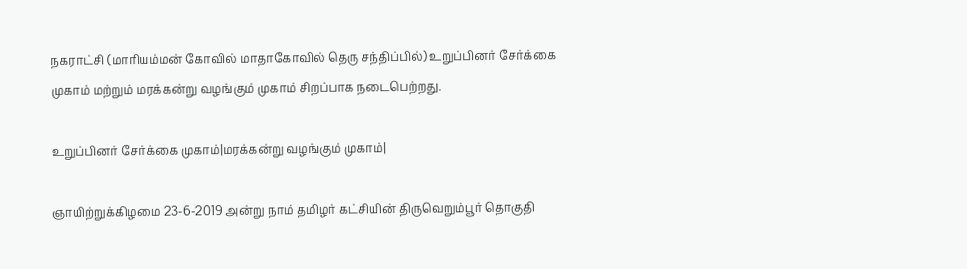நகராட்சி (மாரியம்மன் கோவில் மாதாகோவில் தெரு சந்திப்பில்) உறுப்பினர் சேர்க்கை முகாம் மற்றும் மரக்கன்று வழங்கும் முகாம் சிறப்பாக நடைபெற்றது.

உறுப்பினர் சேர்க்கை முகாம்|மரக்கன்று வழங்கும் முகாம்|

ஞாயிற்றுக்கிழமை 23-6-2019 அன்று நாம் தமிழர் கட்சியின் திருவெறும்பூர் தொகுதி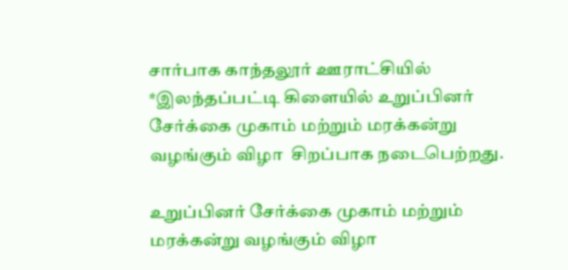சார்பாக காந்தலூர் ஊராட்சியில் *இலந்தப்பட்டி கிளையில் உறுப்பினர் சேர்க்கை முகாம் மற்றும் மரக்கன்று வழங்கும் விழா  சிறப்பாக நடைபெற்றது.

உறுப்பினர் சேர்க்கை முகாம் மற்றும் மரக்கன்று வழங்கும் விழா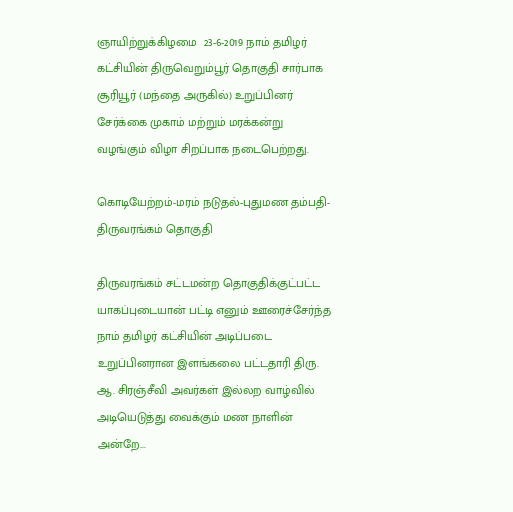ஞாயிற்றுக்கிழமை  23-6-2019 நாம் தமிழர் கட்சியின் திருவெறும்பூர் தொகுதி சார்பாக  சூரியூர் (மந்தை அருகில்) உறுப்பினர் சேர்க்கை முகாம் மற்றும் மரக்கன்று வழங்கும் விழா சிறப்பாக நடைபெற்றது.

கொடியேற்றம்-மரம் நடுதல்-புதுமண தம்பதி-திருவரங்கம் தொகுதி

திருவரங்கம் சட்டமன்ற தொகுதிக்குட்பட்ட யாகப்புடையான் பட்டி எனும் ஊரைச்சேர்ந்த நாம் தமிழர் கட்சியின் அடிப்படை உறுப்பினரான இளங்கலை பட்டதாரி திரு. ஆ. சிரஞ்சீவி அவர்கள் இல்லற வாழ்வில் அடியெடுத்து வைக்கும் மண நாளின்  அன்றே...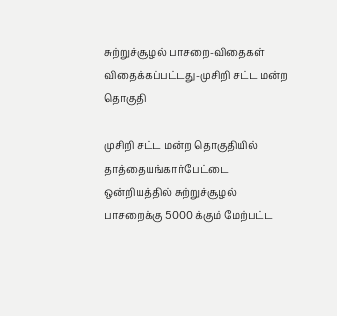சுற்றுச்சூழல் பாசறை-விதைகள் விதைக்கப்பட்டது-முசிறி சட்ட மன்ற தொகுதி

முசிறி சட்ட மன்ற தொகுதியில் தாத்தையங்கார்பேட்டை ஒன்றியத்தில் சுற்றுச்சூழல் பாசறைக்கு 5000 க்கும் மேற்பட்ட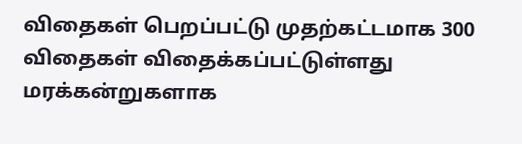விதைகள் பெறப்பட்டு முதற்கட்டமாக 300 விதைகள் விதைக்கப்பட்டுள்ளது மரக்கன்றுகளாக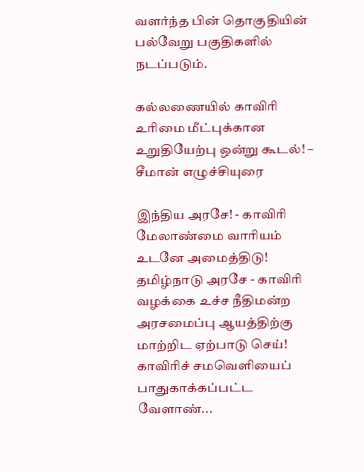வளர்ந்த பின் தொகுதியின் பல்வேறு பகுதிகளில் நடப்படும்.

கல்லணையில் காவிரி உரிமை மீட்புக்கான உறுதியேற்பு ஒன்று கூடல்! – சீமான் எழுச்சியுரை

இந்திய அரசே! - காவிரி மேலாண்மை வாரியம் உடனே அமைத்திடு! தமிழ்நாடு அரசே - காவிரி வழக்கை உச்ச நீதிமன்ற அரசமைப்பு ஆயத்திற்கு மாற்றிட ஏற்பாடு செய்! காவிரிச் சமவெளியைப் பாதுகாக்கப்பட்ட வேளாண்...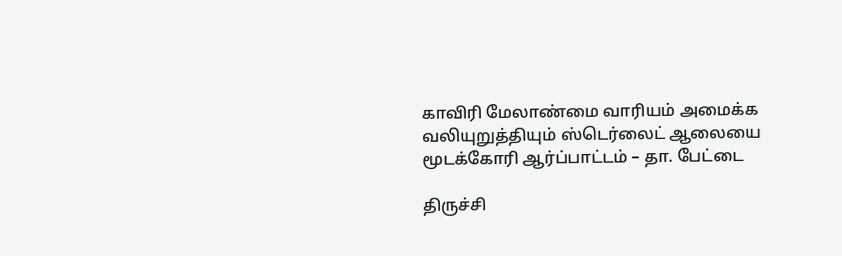காவிரி மேலாண்மை வாரியம் அமைக்க வலியுறுத்தியும் ஸ்டெர்லைட் ஆலையை மூடக்கோரி ஆர்ப்பாட்டம் – தா. பேட்டை

திருச்சி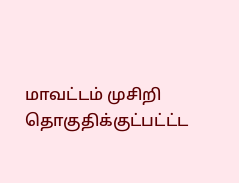மாவட்டம் முசிறி தொகுதிக்குட்பட்ட்ட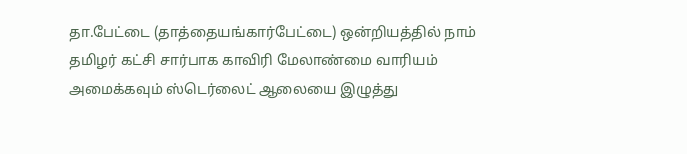தா.பேட்டை (தாத்தையங்கார்பேட்டை) ஒன்றியத்தில் நாம் தமிழர் கட்சி சார்பாக காவிரி மேலாண்மை வாரியம் அமைக்கவும் ஸ்டெர்லைட் ஆலையை இழுத்து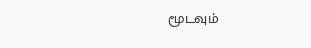மூடவும்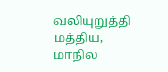வலியுறுத்தி மத்திய, மாநில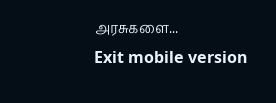அரசுகளை...
Exit mobile version